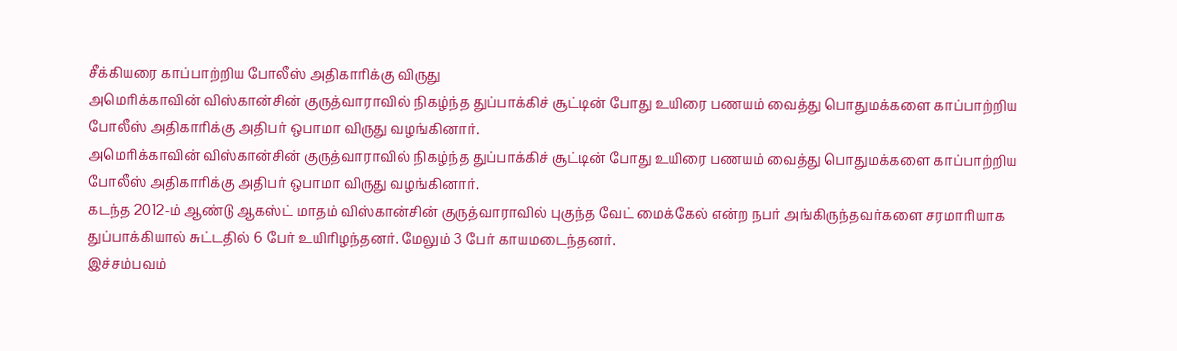சீக்கியரை காப்பாற்றிய போலீஸ் அதிகாரிக்கு விருது
அமெரிக்காவின் விஸ்கான்சின் குருத்வாராவில் நிகழ்ந்த துப்பாக்கிச் சூட்டின் போது உயிரை பணயம் வைத்து பொதுமக்களை காப்பாற்றிய போலீஸ் அதிகாரிக்கு அதிபர் ஒபாமா விருது வழங்கினார்.
அமெரிக்காவின் விஸ்கான்சின் குருத்வாராவில் நிகழ்ந்த துப்பாக்கிச் சூட்டின் போது உயிரை பணயம் வைத்து பொதுமக்களை காப்பாற்றிய போலீஸ் அதிகாரிக்கு அதிபர் ஒபாமா விருது வழங்கினார்.
கடந்த 2012-ம் ஆண்டு ஆகஸ்ட் மாதம் விஸ்கான்சின் குருத்வாராவில் புகுந்த வேட் மைக்கேல் என்ற நபர் அங்கிருந்தவர்களை சரமாரியாக துப்பாக்கியால் சுட்டதில் 6 பேர் உயிரிழந்தனர். மேலும் 3 பேர் காயமடைந்தனர்.
இச்சம்பவம்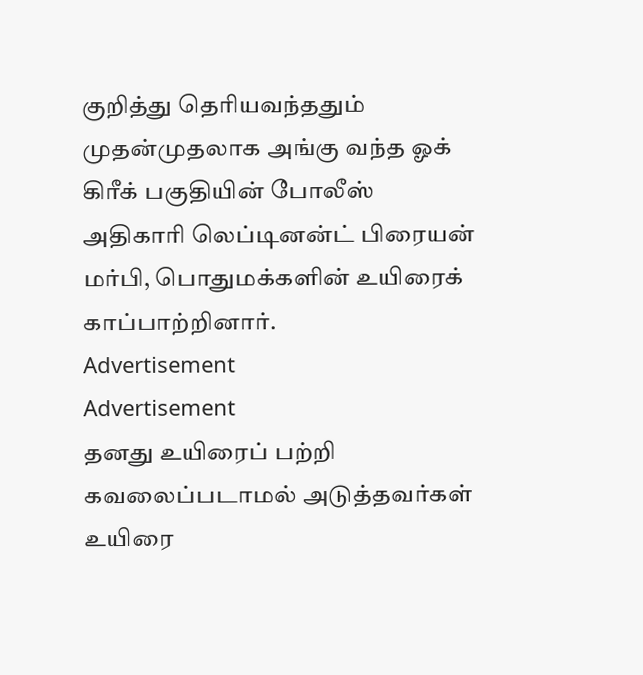குறித்து தெரியவந்ததும் முதன்முதலாக அங்கு வந்த ஓக் கிரீக் பகுதியின் போலீஸ் அதிகாரி லெப்டினன்ட் பிரையன் மர்பி, பொதுமக்களின் உயிரைக் காப்பாற்றினார்.
Advertisement
Advertisement
தனது உயிரைப் பற்றி கவலைப்படாமல் அடுத்தவர்கள் உயிரை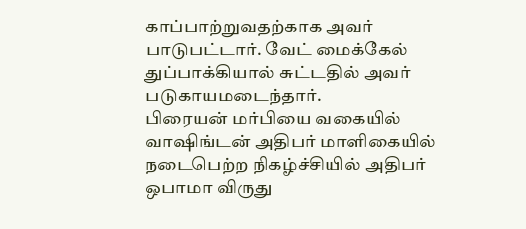காப்பாற்றுவதற்காக அவர் பாடுபட்டார். வேட் மைக்கேல் துப்பாக்கியால் சுட்டதில் அவர் படுகாயமடைந்தார்.
பிரையன் மர்பியை வகையில் வாஷிங்டன் அதிபர் மாளிகையில் நடைபெற்ற நிகழ்ச்சியில் அதிபர் ஒபாமா விருது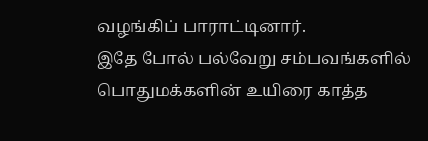வழங்கிப் பாராட்டினார்.
இதே போல் பல்வேறு சம்பவங்களில் பொதுமக்களின் உயிரை காத்த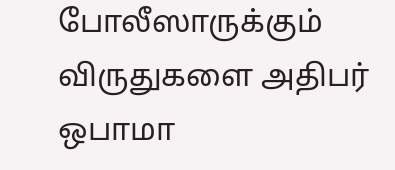போலீஸாருக்கும் விருதுகளை அதிபர் ஒபாமா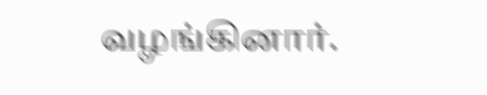வழங்கினார்.